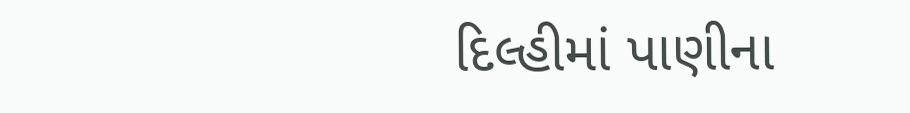દિલ્હીમાં પાણીના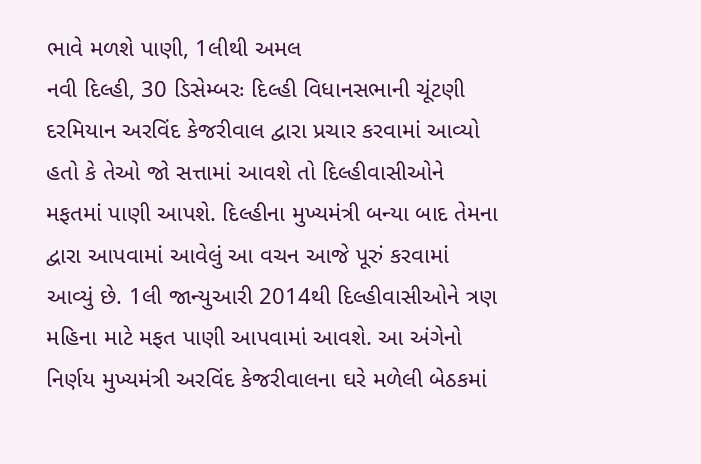ભાવે મળશે પાણી, 1લીથી અમલ
નવી દિલ્હી, 30 ડિસેમ્બરઃ દિલ્હી વિધાનસભાની ચૂંટણી દરમિયાન અરવિંદ કેજરીવાલ દ્વારા પ્રચાર કરવામાં આવ્યો હતો કે તેઓ જો સત્તામાં આવશે તો દિલ્હીવાસીઓને મફતમાં પાણી આપશે. દિલ્હીના મુખ્યમંત્રી બન્યા બાદ તેમના દ્વારા આપવામાં આવેલું આ વચન આજે પૂરું કરવામાં આવ્યું છે. 1લી જાન્યુઆરી 2014થી દિલ્હીવાસીઓને ત્રણ મહિના માટે મફત પાણી આપવામાં આવશે. આ અંગેનો નિર્ણય મુખ્યમંત્રી અરવિંદ કેજરીવાલના ઘરે મળેલી બેઠકમાં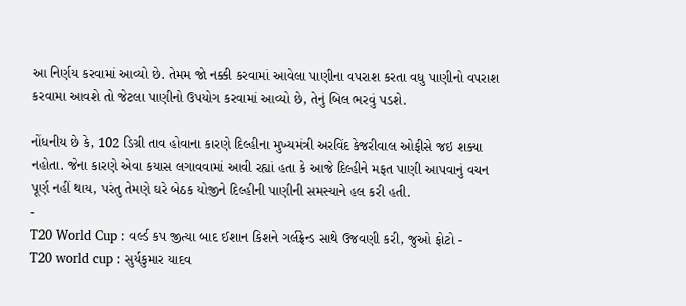આ નિર્ણય કરવામાં આવ્યો છે. તેમમ જો નક્કી કરવામાં આવેલા પાણીના વપરાશ કરતા વધુ પાણીનો વપરાશ કરવામા આવશે તો જેટલા પાણીનો ઉપયોગ કરવામાં આવ્યો છે, તેનું બિલ ભરવું પડશે.

નોંધનીય છે કે, 102 ડિગ્રી તાવ હોવાના કારણે દિલ્હીના મુખ્યમંત્રી અરવિંદ કેજરીવાલ ઓફીસે જઇ શક્યા નહોતા. જેના કારણે એવા કયાસ લગાવવામાં આવી રહ્યાં હતા કે આજે દિલ્હીને મફત પાણી આપવાનું વચન પૂર્ણ નહીં થાય, પરંતુ તેમણે ઘરે બેઠક યોજીને દિલ્હીની પાણીની સમસ્યાને હલ કરી હતી.
-
T20 World Cup : વર્લ્ડ કપ જીત્યા બાદ ઈશાન કિશને ગર્લફ્રેન્ડ સાથે ઉજવણી કરી, જુઓ ફોટો -
T20 world cup : સુર્યકુમાર યાદવ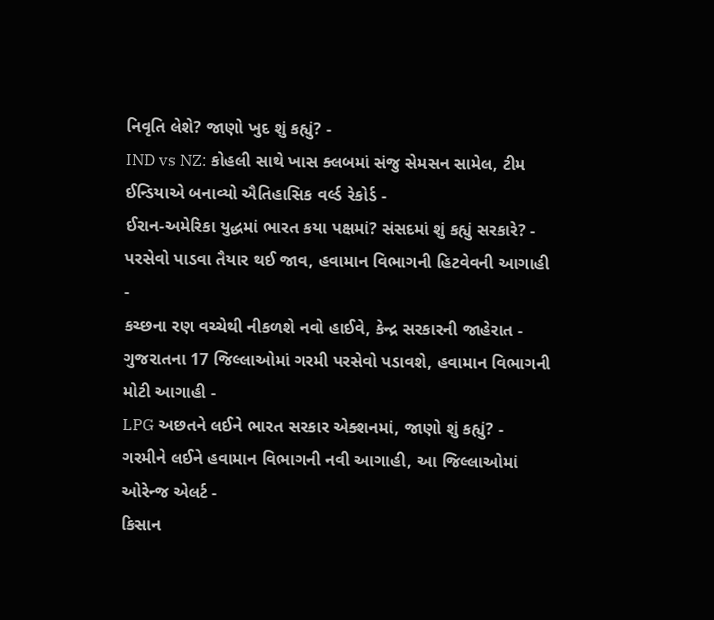નિવૃતિ લેશે? જાણો ખુદ શું કહ્યું? -
IND vs NZ: કોહલી સાથે ખાસ ક્લબમાં સંજુ સેમસન સામેલ, ટીમ ઈન્ડિયાએ બનાવ્યો ઐતિહાસિક વર્લ્ડ રેકોર્ડ -
ઈરાન-અમેરિકા યુદ્ધમાં ભારત કયા પક્ષમાં? સંસદમાં શું કહ્યું સરકારે? -
પરસેવો પાડવા તૈયાર થઈ જાવ, હવામાન વિભાગની હિટવેવની આગાહી -
કચ્છના રણ વચ્ચેથી નીકળશે નવો હાઈવે, કેન્દ્ર સરકારની જાહેરાત -
ગુજરાતના 17 જિલ્લાઓમાં ગરમી પરસેવો પડાવશે, હવામાન વિભાગની મોટી આગાહી -
LPG અછતને લઈને ભારત સરકાર એક્શનમાં, જાણો શું કહ્યું? -
ગરમીને લઈને હવામાન વિભાગની નવી આગાહી, આ જિલ્લાઓમાં ઓરેન્જ એલર્ટ -
કિસાન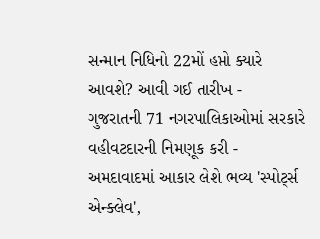સન્માન નિધિનો 22મોં હપ્તો ક્યારે આવશે? આવી ગઈ તારીખ -
ગુજરાતની 71 નગરપાલિકાઓમાં સરકારે વહીવટદારની નિમણૂક કરી -
અમદાવાદમાં આકાર લેશે ભવ્ય 'સ્પોર્ટ્સ એન્ક્લેવ',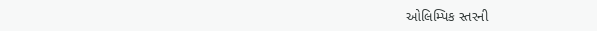ઓલિમ્પિક સ્તરની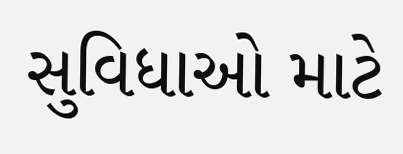સુવિધાઓ માટે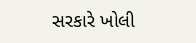સરકારે ખોલી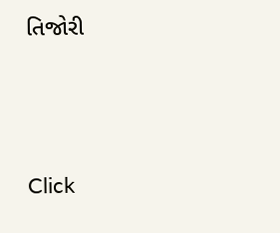તિજોરી





Click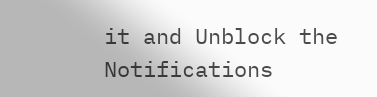it and Unblock the Notifications